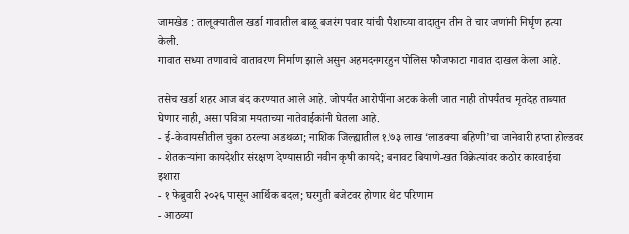जामखेड : तालूक्यातील खर्डा गावातील बाळू बजरंग पवार यांची पैशाच्या वादातुन तीन ते चार जणांनी निर्घृण हत्या केली.
गावात सध्या तणावाचे वातावरण निर्माण झाले असुन अहमदनगरहुन पोलिस फौजफाटा गावात दाखल केला आहे.

तसेच खर्डा शहर आज बंद करण्यात आले आहे. जोपर्यंत आरोपींना अटक केली जात नाही तोपर्यंतच मृतदेह ताब्यात घेणार नाही, असा पवित्रा मयताच्या नातेवाईकांनी घेतला आहे.
- ई-केवायसीतील चुका ठरल्या अडथळा; नाशिक जिल्ह्यातील १.७३ लाख ‘लाडक्या बहिणी’चा जानेवारी हप्ता होल्डवर
- शेतकऱ्यांना कायदेशीर संरक्षण देण्यासाठी नवीन कृषी कायदे; बनावट बियाणे-खत विक्रेत्यांवर कठोर कारवाईचा इशारा
- १ फेब्रुवारी २०२६ पासून आर्थिक बदल; घरगुती बजेटवर होणार थेट परिणाम
- आठव्या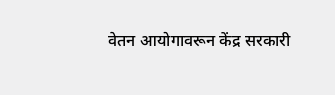वेतन आयोगावरून केंद्र सरकारी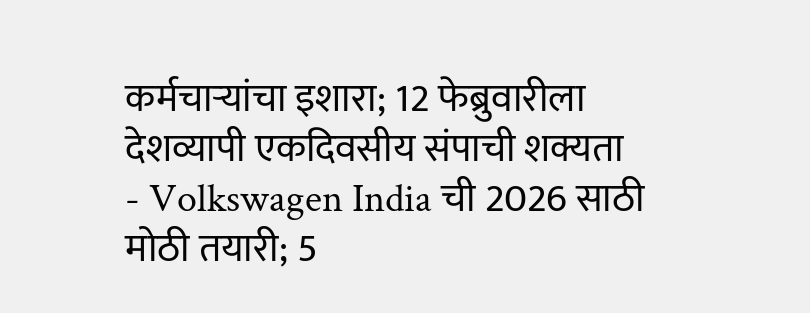कर्मचाऱ्यांचा इशारा; 12 फेब्रुवारीला देशव्यापी एकदिवसीय संपाची शक्यता
- Volkswagen India ची 2026 साठी मोठी तयारी; 5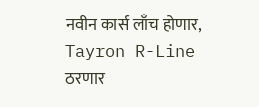नवीन कार्स लाँच होणार, Tayron R-Line ठरणार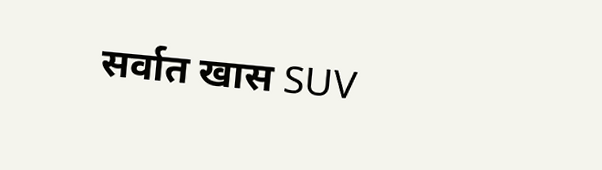सर्वात खास SUV